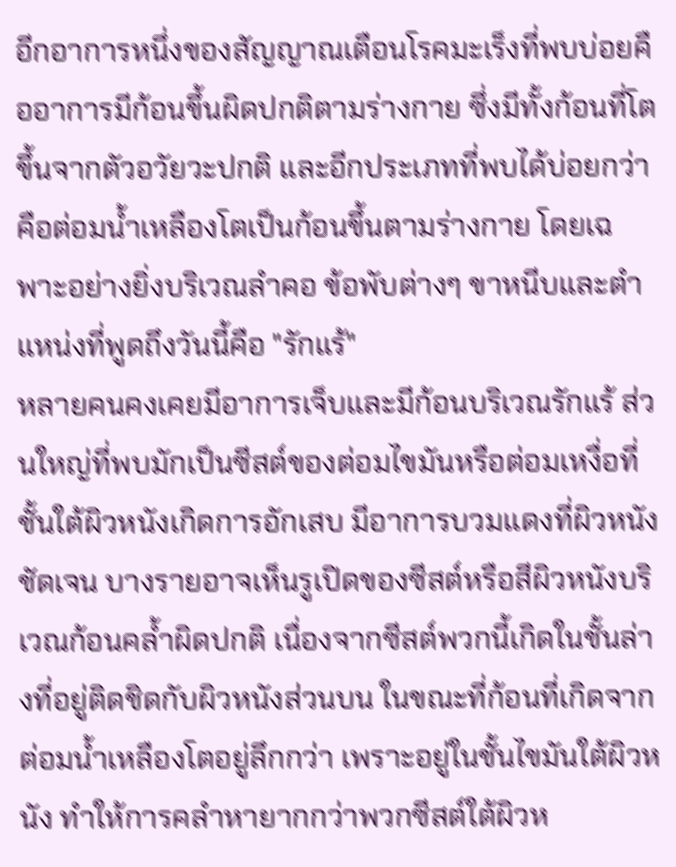อีกอาการหนึ่งของสัญญาณเตือนโรคมะเร็งที่พบบ่อยคืออาการมีก้อนขึ้นผิดปกติตามร่างกาย ซึ่งมีทั้งก้อนที่โตขึ้นจากตัวอวัยวะปกติ และอีกประเภทที่พบได้บ่อยกว่าคือต่อมน้ำเหลืองโตเป็นก้อนขึ้นตามร่างกาย โดยเฉพาะอย่างยิ่งบริเวณลำคอ ข้อพับต่างๆ ขาหนีบและตำแหน่งที่พูดถึงวันนี้คือ "รักแร้"
หลายคนคงเคยมีอาการเจ็บและมีก้อนบริเวณรักแร้ ส่วนใหญ่ที่พบมักเป็นซีสต์ของต่อมไขมันหรือต่อมเหงื่อที่ชั้นใต้ผิวหนังเกิดการอักเสบ มีอาการบวมแดงที่ผิวหนังชัดเจน บางรายอาจเห็นรูเปิดของซีสต์หรือสีผิวหนังบริเวณก้อนคล้ำผิดปกติ เนื่องจากซีสต์พวกนี้เกิดในชั้นล่างที่อยู่ติดชิดกับผิวหนังส่วนบน ในขณะที่ก้อนที่เกิดจากต่อมน้ำเหลืองโตอยู่ลึกกว่า เพราะอยู่ในชั้นไขมันใต้ผิวหนัง ทำให้การคลำหายากกว่าพวกซีสต์ใต้ผิวห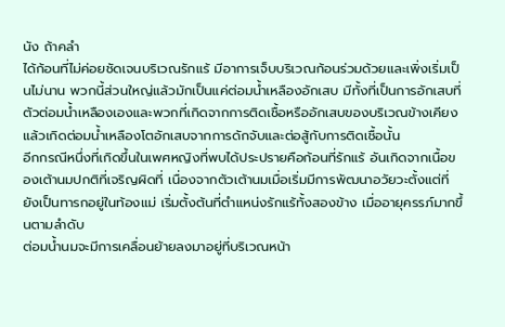นัง ถ้าคลำ
ได้ก้อนที่ไม่ค่อยชัดเจนบริเวณรักแร้ มีอาการเจ็บบริเวณก้อนร่วมด้วยและเพิ่งเริ่มเป็นไม่นาน พวกนี้ส่วนใหญ่แล้วมักเป็นแค่ต่อมน้ำเหลืองอักเสบ มีทั้งที่เป็นการอักเสบที่ตัวต่อมน้ำเหลืองเองและพวกที่เกิดจากการติดเชื้อหรืออักเสบของบริเวณข้างเคียงแล้วเกิดต่อมน้ำเหลืองโตอักเสบจากการดักจับและต่อสู้กับการติดเชื้อนั้น
อีกกรณีหนึ่งที่เกิดขึ้นในเพศหญิงที่พบได้ประปรายคือก้อนที่รักแร้ อันเกิดจากเนื้อของเต้านมปกติที่เจริญผิดที่ เนื่องจากตัวเต้านมเมื่อเริ่มมีการพัฒนาอวัยวะตั้งแต่ที่ยังเป็นทารกอยู่ในท้องแม่ เริ่มตั้งต้นที่ตำแหน่งรักแร้ทั้งสองข้าง เมื่ออายุครรภ์มากขึ้นตามลำดับ
ต่อมน้ำนมจะมีการเคลื่อนย้ายลงมาอยู่ที่บริเวณหน้า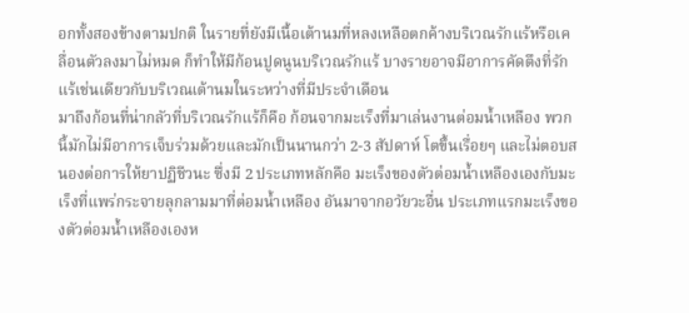อกทั้งสองข้างตามปกติ ในรายที่ยังมีเนื้อเต้านมที่หลงเหลือตกค้างบริเวณรักแร้หรือเคลื่อนตัวลงมาไม่หมด ก็ทำให้มีก้อนปูดนูนบริเวณรักแร้ บางรายอาจมีอาการคัดตึงที่รักแร้เช่นเดียวกับบริเวณเต้านมในระหว่างที่มีประจำเดือน
มาถึงก้อนที่น่ากลัวที่บริเวณรักแร้ก็คือ ก้อนจากมะเร็งที่มาเล่นงานต่อมน้ำเหลือง พวกนี้มักไม่มีอาการเจ็บร่วมด้วยและมักเป็นนานกว่า 2-3 สัปดาห์ โตขึ้นเรื่อยๆ และไม่ตอบสนองต่อการให้ยาปฏิชีวนะ ซึ่งมี 2 ประเภทหลักคือ มะเร็งของตัวต่อมน้ำเหลืองเองกับมะเร็งที่แพร่กระจายลุกลามมาที่ต่อมน้ำเหลือง อันมาจากอวัยวะอื่น ประเภทแรกมะเร็งของตัวต่อมน้ำเหลืองเองห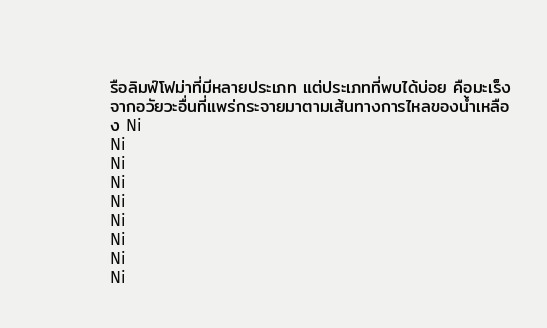รือลิมฟ์โฟม่าที่มีหลายประเภท แต่ประเภทที่พบได้บ่อย คือมะเร็งจากอวัยวะอื่นที่แพร่กระจายมาตามเส้นทางการไหลของน้ำเหลือง Ni
Ni
Ni
Ni
Ni
Ni
Ni
Ni
Ni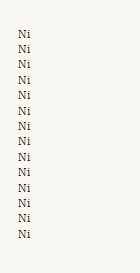Ni
Ni
Ni
Ni
Ni
Ni
Ni
Ni
Ni
Ni
Ni
Ni
Ni
Ni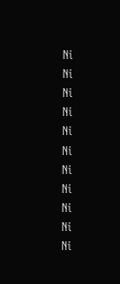Ni
Ni
Ni
Ni
Ni
Ni
Ni
Ni
Ni
Ni
Ni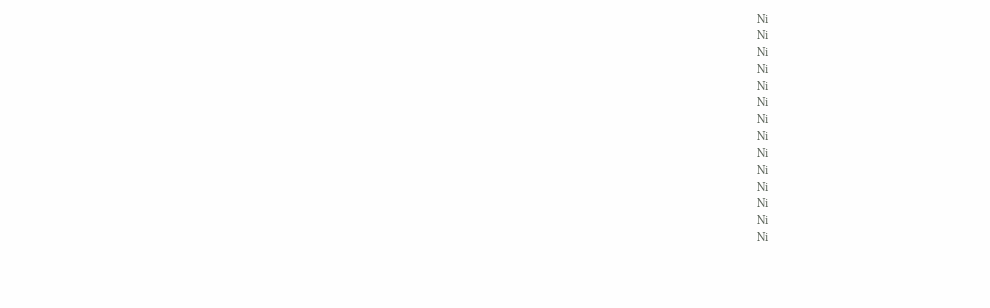Ni
Ni
Ni
Ni
Ni
Ni
Ni
Ni
Ni
Ni
Ni
Ni
Ni
Ni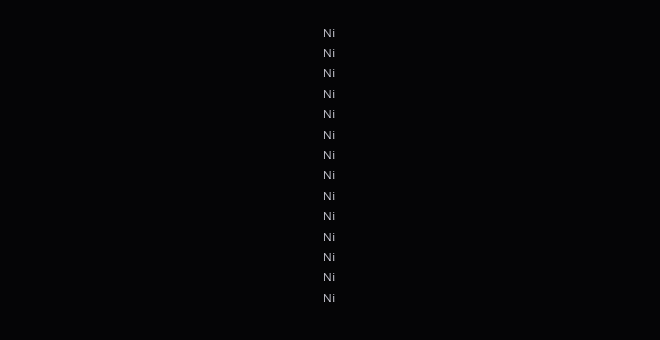Ni
Ni
Ni
Ni
Ni
Ni
Ni
Ni
Ni
Ni
Ni
Ni
Ni
Ni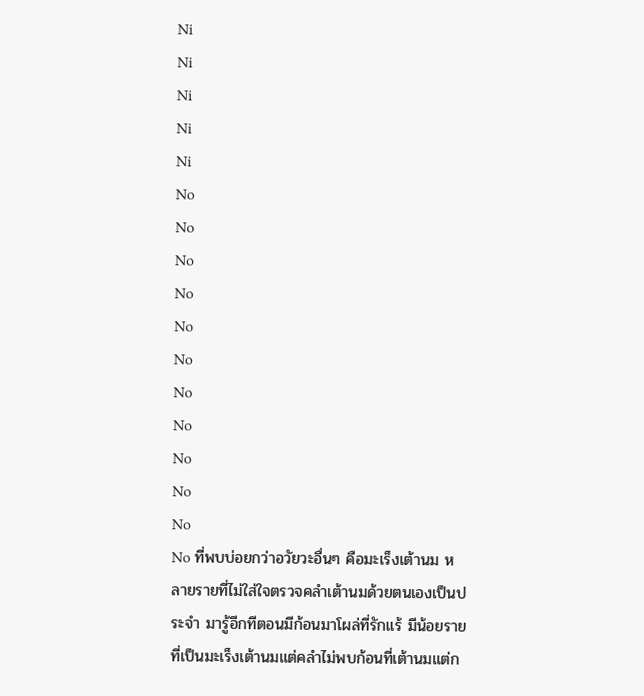Ni
Ni
Ni
Ni
Ni
No
No
No
No
No
No
No
No
No
No
No
No ที่พบบ่อยกว่าอวัยวะอื่นๆ คือมะเร็งเต้านม หลายรายที่ไม่ใส่ใจตรวจคลำเต้านมด้วยตนเองเป็นประจำ มารู้อีกทีตอนมีก้อนมาโผล่ที่รักแร้ มีน้อยรายที่เป็นมะเร็งเต้านมแต่คลำไม่พบก้อนที่เต้านมแต่ก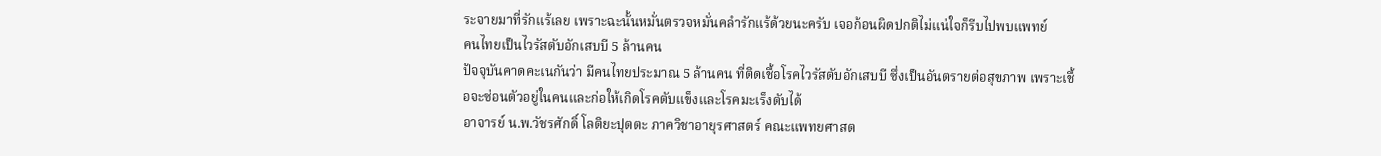ระจายมาที่รักแร้เลย เพราะฉะนั้นหมั่นตรวจหมั่นคลำรักแร้ด้วยนะครับ เจอก้อนผิดปกติไม่แน่ใจก็รีบไปพบแพทย์
คนไทยเป็นไวรัสตับอักเสบบี 5 ล้านคน
ปัจจุบันคาดคะเนกันว่า มีคนไทยประมาณ 5 ล้านคน ที่ติดเชื้อโรคไวรัสตับอักเสบบี ซึ่งเป็นอันตรายต่อสุขภาพ เพราะเชื้อจะซ่อนตัวอยู่ในคนและก่อให้เกิดโรคตับแข็งและโรคมะเร็งตับได้
อาจารย์ น.พ.วัชรศักดิ์ โลติยะปุตตะ ภาควิชาอายุรศาสตร์ คณะแพทยศาสต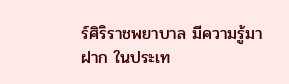ร์ศิริราชพยาบาล มีความรู้มาฝาก ในประเท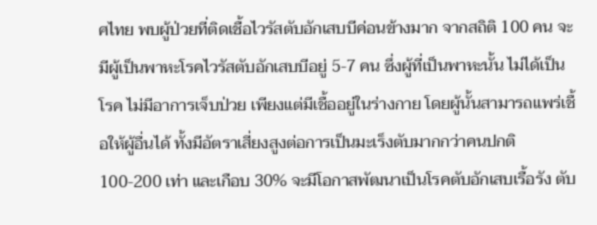ศไทย พบผู้ป่วยที่ติดเชื้อไวรัสตับอักเสบบีค่อนข้างมาก จากสถิติ 100 คน จะมีผู้เป็นพาหะโรคไวรัสตับอักเสบบีอยู่ 5-7 คน ซึ่งผู้ที่เป็นพาหะนั้น ไม่ได้เป็นโรค ไม่มีอาการเจ็บป่วย เพียงแต่มีเชื้ออยู่ในร่างกาย โดยผู้นั้นสามารถแพร่เชื้อให้ผู้อื่นได้ ทั้งมีอัตราเสี่ยงสูงต่อการเป็นมะเร็งตับมากกว่าคนปกติ 100-200 เท่า และเกือบ 30% จะมีโอกาสพัฒนาเป็นโรคตับอักเสบเรื้อรัง ตับ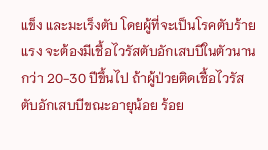แข็ง และมะเร็งตับ โดยผู้ที่จะเป็นโรคตับร้ายแรง จะต้องมีเชื้อไวรัสตับอักเสบบีในตัวนานกว่า 20-30 ปีขึ้นไป ถ้าผู้ป่วยติดเชื้อไวรัสตับอักเสบบีขณะอายุน้อย ร้อย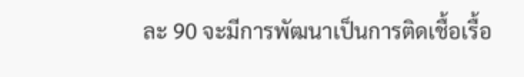ละ 90 จะมีการพัฒนาเป็นการติดเชื้อเรื้อ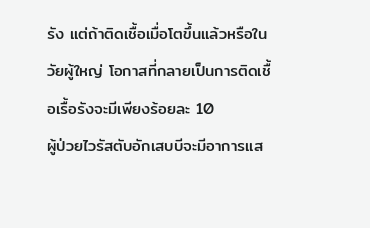รัง แต่ถ้าติดเชื้อเมื่อโตขึ้นแล้วหรือในวัยผู้ใหญ่ โอกาสที่กลายเป็นการติดเชื้อเรื้อรังจะมีเพียงร้อยละ 10
ผู้ป่วยไวรัสตับอักเสบบีจะมีอาการแส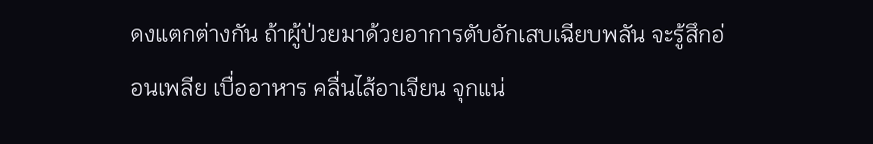ดงแตกต่างกัน ถ้าผู้ป่วยมาด้วยอาการตับอักเสบเฉียบพลัน จะรู้สึกอ่อนเพลีย เบื่ออาหาร คลื่นไส้อาเจียน จุกแน่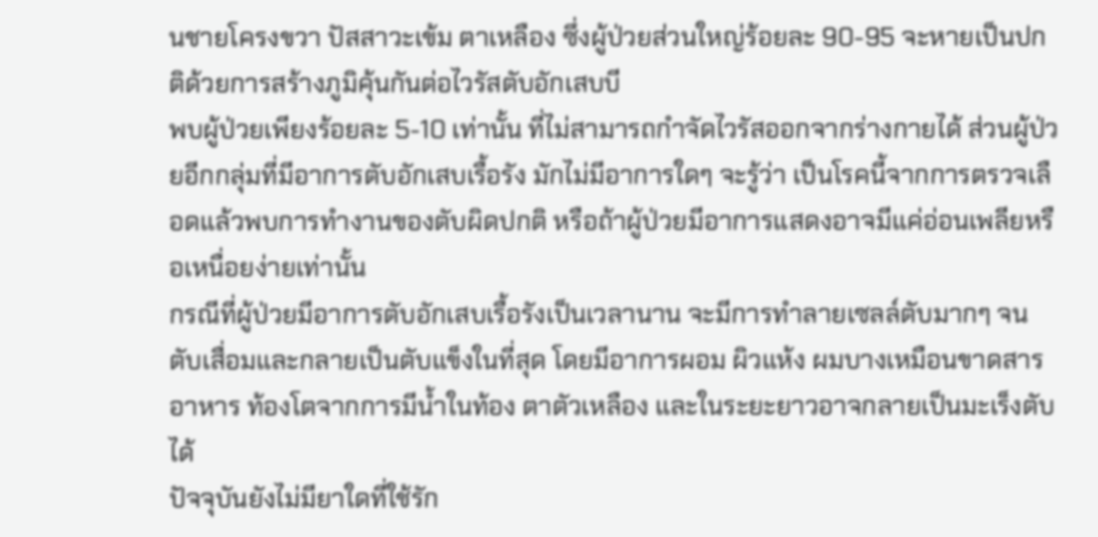นชายโครงขวา ปัสสาวะเข้ม ตาเหลือง ซึ่งผู้ป่วยส่วนใหญ่ร้อยละ 90-95 จะหายเป็นปกติด้วยการสร้างภูมิคุ้นกันต่อไวรัสตับอักเสบบี
พบผู้ป่วยเพียงร้อยละ 5-10 เท่านั้น ที่ไม่สามารถกำจัดไวรัสออกจากร่างกายได้ ส่วนผู้ป่วยอีกกลุ่มที่มีอาการตับอักเสบเรื้อรัง มักไม่มีอาการใดๆ จะรู้ว่า เป็นโรคนี้จากการตรวจเลือดแล้วพบการทำงานของตับผิดปกติ หรือถ้าผู้ป่วยมีอาการแสดงอาจมีแค่อ่อนเพลียหรือเหนื่อยง่ายเท่านั้น
กรณีที่ผู้ป่วยมีอาการตับอักเสบเรื้อรังเป็นเวลานาน จะมีการทำลายเซลล์ตับมากๆ จนตับเสื่อมและกลายเป็นตับแข็งในที่สุด โดยมีอาการผอม ผิวแห้ง ผมบางเหมือนขาดสารอาหาร ท้องโตจากการมีน้ำในท้อง ตาตัวเหลือง และในระยะยาวอาจกลายเป็นมะเร็งตับได้
ปัจจุบันยังไม่มียาใดที่ใช้รัก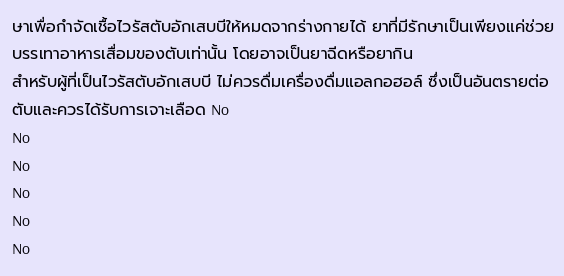ษาเพื่อกำจัดเชื้อไวรัสตับอักเสบบีให้หมดจากร่างกายได้ ยาที่มีรักษาเป็นเพียงแค่ช่วยบรรเทาอาหารเสื่อมของตับเท่านั้น โดยอาจเป็นยาฉีดหรือยากิน
สำหรับผู้ที่เป็นไวรัสตับอักเสบบี ไม่ควรดื่มเครื่องดื่มแอลกอฮอล์ ซึ่งเป็นอันตรายต่อตับและควรได้รับการเจาะเลือด No
No
No
No
No
No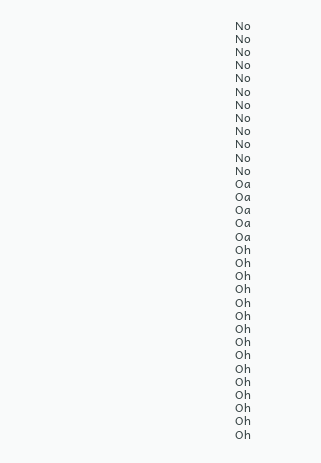No
No
No
No
No
No
No
No
No
No
No
No
Oa
Oa
Oa
Oa
Oa
Oh
Oh
Oh
Oh
Oh
Oh
Oh
Oh
Oh
Oh
Oh
Oh
Oh
Oh
Oh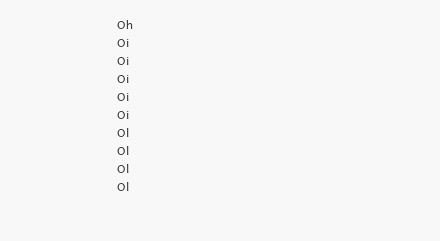Oh
Oi
Oi
Oi
Oi
Oi
Ol
Ol
Ol
Ol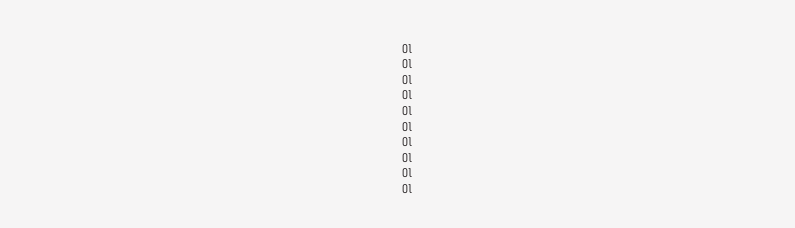Ol
Ol
Ol
Ol
Ol
Ol
Ol
Ol
Ol
Ol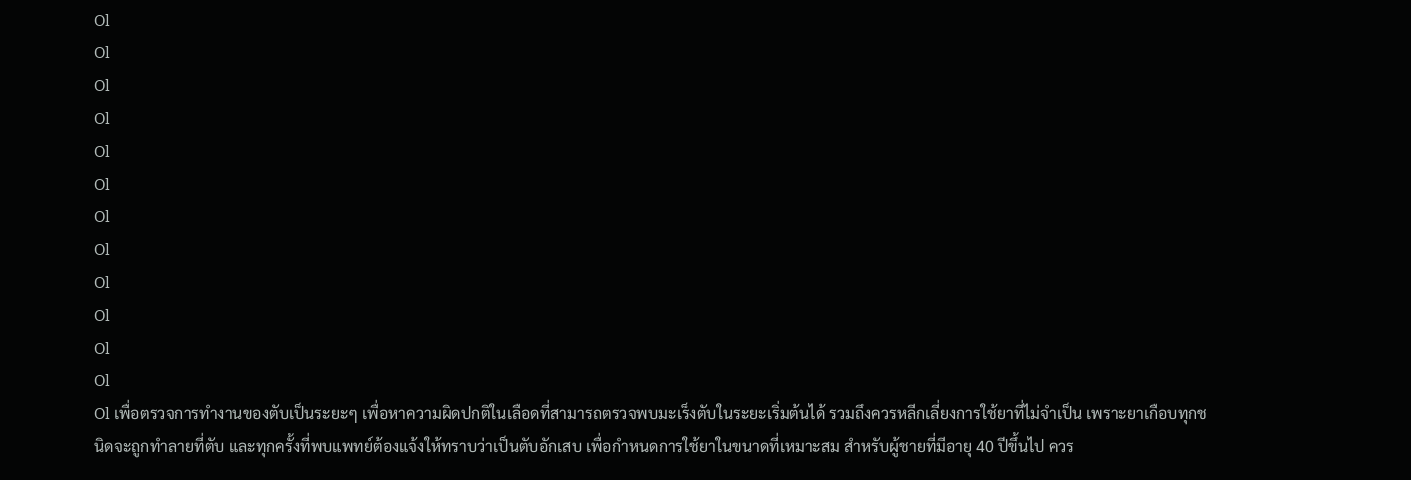Ol
Ol
Ol
Ol
Ol
Ol
Ol
Ol
Ol
Ol
Ol
Ol
Ol เพื่อตรวจการทำงานของตับเป็นระยะๆ เพื่อหาความผิดปกติในเลือดที่สามารถตรวจพบมะเร็งตับในระยะเริ่มต้นได้ รวมถึงควรหลีกเลี่ยงการใช้ยาที่ไม่จำเป็น เพราะยาเกือบทุกชนิดจะถูกทำลายที่ตับ และทุกครั้งที่พบแพทย์ต้องแจ้งให้ทราบว่าเป็นตับอักเสบ เพื่อกำหนดการใช้ยาในขนาดที่เหมาะสม สำหรับผู้ชายที่มีอายุ 40 ปีขึ้นไป ควร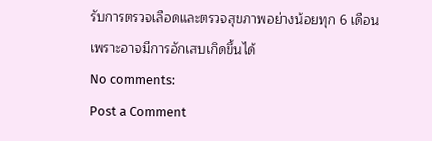รับการตรวจเลือดและตรวจสุขภาพอย่างน้อยทุก 6 เดือน เพราะอาจมีการอักเสบเกิดขึ้นได้
No comments:
Post a Comment